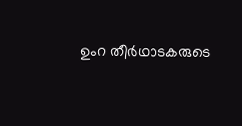ഉംറ തീര്‍ഥാടകരുടെ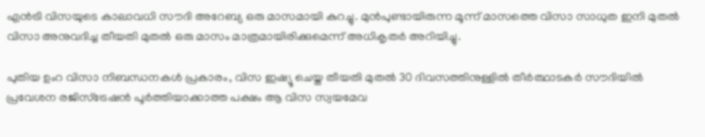എന്‍ട്രി വിസയുടെ കാലാവധി സൗദി അറേബ്യ ഒരു മാസമായി കുറച്ചു. മുന്‍പുണ്ടായിരുന്ന മൂന്ന് മാസത്തെ വിസാ സാധുത ഇനി മുതല്‍ വിസാ അനുവദിച്ച തീയതി മുതല്‍ ഒരു മാസം മാത്രമായിരിക്കുമെന്ന് അധികൃതര്‍ അറിയിച്ചു.

പുതിയ ഉംറ വിസാ നിബന്ധനകള്‍ പ്രകാരം, വിസ ഇഷ്യൂ ചെയ്ത തീയതി മുതല്‍ 30 ദിവസത്തിനുള്ളില്‍ തീര്‍ത്ഥാടകര്‍ സൗദിയില്‍ പ്രവേശന രജിസ്‌ട്രേഷന്‍ പൂര്‍ത്തിയാക്കാത്ത പക്ഷം ആ വിസ സ്വയമേവ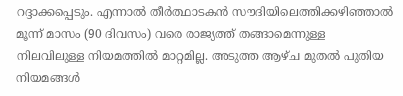റദ്ദാക്കപ്പെടും. എന്നാല്‍ തീര്‍ത്ഥാടകന്‍ സൗദിയിലെത്തിക്കഴിഞ്ഞാല്‍ മൂന്ന് മാസം (90 ദിവസം) വരെ രാജ്യത്ത് തങ്ങാമെന്നുള്ള നിലവിലുള്ള നിയമത്തില്‍ മാറ്റമില്ല. അടുത്ത ആഴ്ച മുതല്‍ പുതിയ നിയമങ്ങള്‍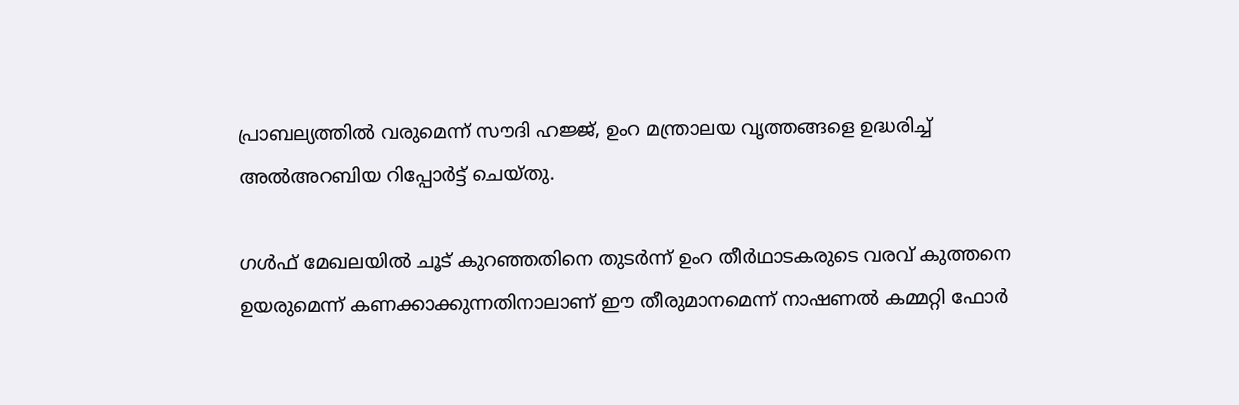പ്രാബല്യത്തില്‍ വരുമെന്ന് സൗദി ഹജ്ജ്, ഉംറ മന്ത്രാലയ വൃത്തങ്ങളെ ഉദ്ധരിച്ച് അല്‍അറബിയ റിപ്പോര്‍ട്ട് ചെയ്തു.

ഗള്‍ഫ് മേഖലയില്‍ ചൂട് കുറഞ്ഞതിനെ തുടര്‍ന്ന് ഉംറ തീര്‍ഥാടകരുടെ വരവ് കുത്തനെ ഉയരുമെന്ന് കണക്കാക്കുന്നതിനാലാണ് ഈ തീരുമാനമെന്ന് നാഷണല്‍ കമ്മറ്റി ഫോര്‍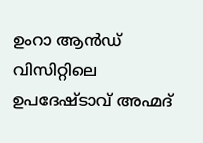ഉംറാ ആന്‍ഡ് വിസിറ്റിലെ ഉപദേഷ്ടാവ് അഹ്മദ്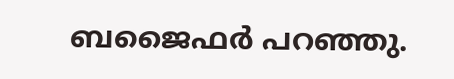ബജൈഫര്‍ പറഞ്ഞു.